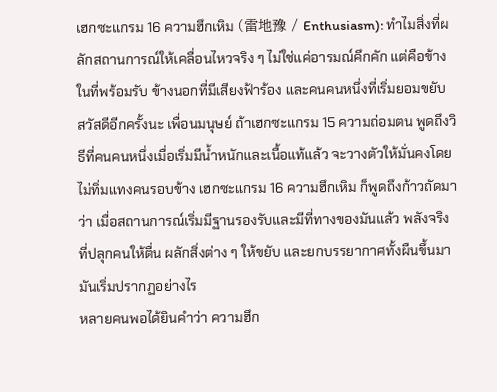เฮกซะแกรม 16 ความฮึกเหิม (雷地豫 / Enthusiasm): ทำไมสิ่งที่ผลักสถานการณ์ให้เคลื่อนไหวจริง ๆ ไม่ใช่แค่อารมณ์คึกคัก แต่คือข้างในที่พร้อมรับ ข้างนอกที่มีเสียงฟ้าร้อง และคนคนหนึ่งที่เริ่มยอมขยับ
สวัสดีอีกครั้งนะ เพื่อนมนุษย์ ถ้าเฮกซะแกรม 15 ความถ่อมตน พูดถึงวิธีที่คนคนหนึ่งเมื่อเริ่มมีน้ำหนักและเนื้อแท้แล้ว จะวางตัวให้มั่นคงโดยไม่ทิ่มแทงคนรอบข้าง เฮกซะแกรม 16 ความฮึกเหิม ก็พูดถึงก้าวถัดมาว่า เมื่อสถานการณ์เริ่มมีฐานรองรับและมีที่ทางของมันแล้ว พลังจริงที่ปลุกคนให้ตื่น ผลักสิ่งต่าง ๆ ให้ขยับ และยกบรรยากาศทั้งผืนขึ้นมา มันเริ่มปรากฏอย่างไร
หลายคนพอได้ยินคำว่า ความฮึก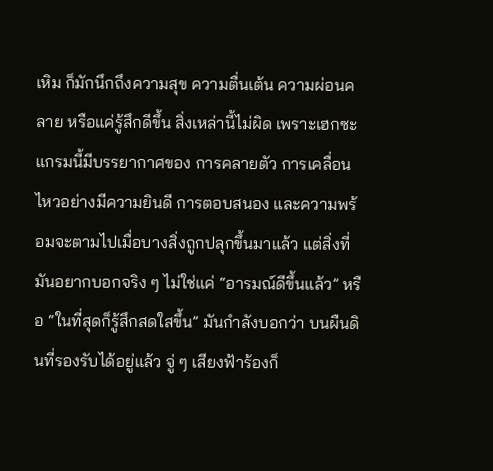เหิม ก็มักนึกถึงความสุข ความตื่นเต้น ความผ่อนคลาย หรือแค่รู้สึกดีขึ้น สิ่งเหล่านี้ไม่ผิด เพราะเฮกซะแกรมนี้มีบรรยากาศของ การคลายตัว การเคลื่อนไหวอย่างมีความยินดี การตอบสนอง และความพร้อมจะตามไปเมื่อบางสิ่งถูกปลุกขึ้นมาแล้ว แต่สิ่งที่มันอยากบอกจริง ๆ ไม่ใช่แค่ “อารมณ์ดีขึ้นแล้ว” หรือ “ในที่สุดก็รู้สึกสดใสขึ้น” มันกำลังบอกว่า บนผืนดินที่รองรับได้อยู่แล้ว จู่ ๆ เสียงฟ้าร้องก็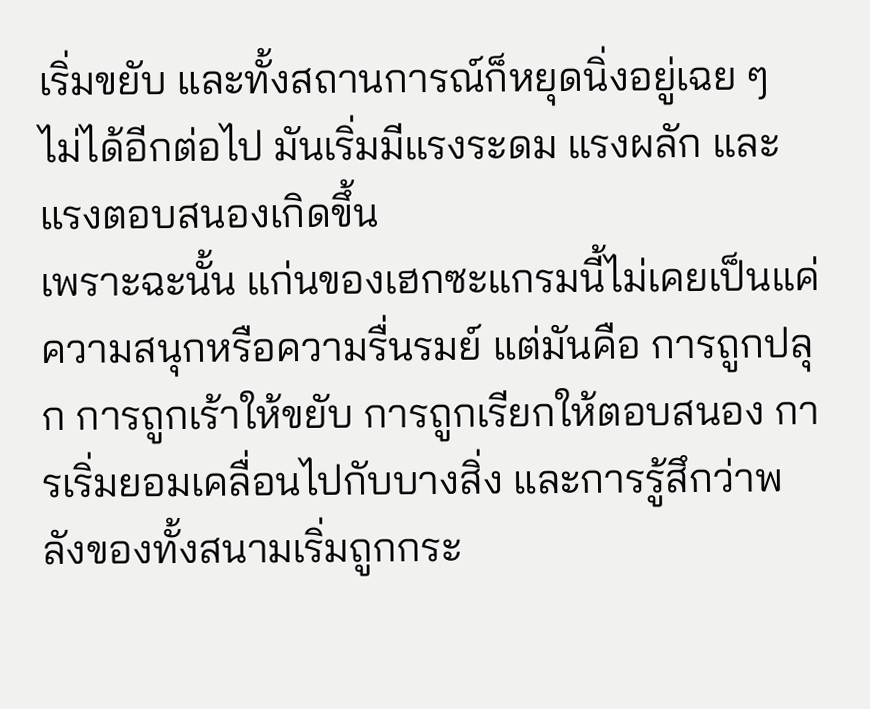เริ่มขยับ และทั้งสถานการณ์ก็หยุดนิ่งอยู่เฉย ๆ ไม่ได้อีกต่อไป มันเริ่มมีแรงระดม แรงผลัก และแรงตอบสนองเกิดขึ้น
เพราะฉะนั้น แก่นของเฮกซะแกรมนี้ไม่เคยเป็นแค่ความสนุกหรือความรื่นรมย์ แต่มันคือ การถูกปลุก การถูกเร้าให้ขยับ การถูกเรียกให้ตอบสนอง การเริ่มยอมเคลื่อนไปกับบางสิ่ง และการรู้สึกว่าพลังของทั้งสนามเริ่มถูกกระ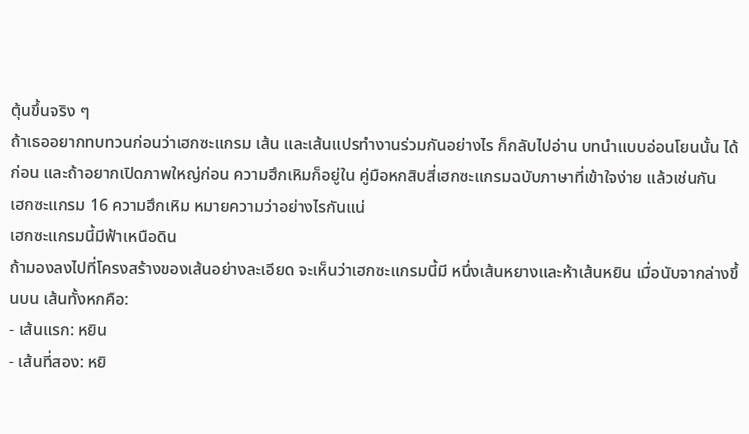ตุ้นขึ้นจริง ๆ
ถ้าเธออยากทบทวนก่อนว่าเฮกซะแกรม เส้น และเส้นแปรทำงานร่วมกันอย่างไร ก็กลับไปอ่าน บทนำแบบอ่อนโยนนั้น ได้ก่อน และถ้าอยากเปิดภาพใหญ่ก่อน ความฮึกเหิมก็อยู่ใน คู่มือหกสิบสี่เฮกซะแกรมฉบับภาษาที่เข้าใจง่าย แล้วเช่นกัน
เฮกซะแกรม 16 ความฮึกเหิม หมายความว่าอย่างไรกันแน่
เฮกซะแกรมนี้มีฟ้าเหนือดิน
ถ้ามองลงไปที่โครงสร้างของเส้นอย่างละเอียด จะเห็นว่าเฮกซะแกรมนี้มี หนึ่งเส้นหยางและห้าเส้นหยิน เมื่อนับจากล่างขึ้นบน เส้นทั้งหกคือ:
- เส้นแรก: หยิน
- เส้นที่สอง: หยิ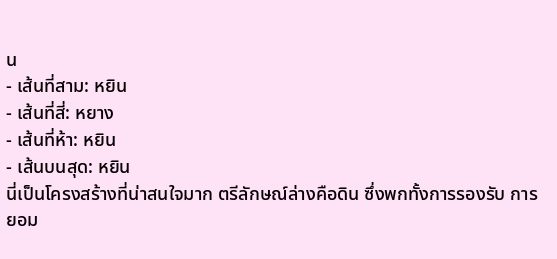น
- เส้นที่สาม: หยิน
- เส้นที่สี่: หยาง
- เส้นที่ห้า: หยิน
- เส้นบนสุด: หยิน
นี่เป็นโครงสร้างที่น่าสนใจมาก ตรีลักษณ์ล่างคือดิน ซึ่งพกทั้งการรองรับ การยอม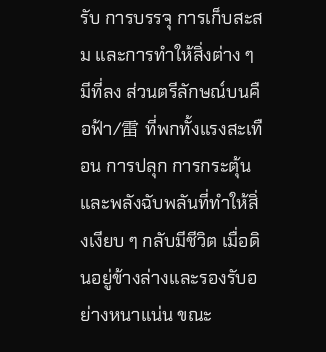รับ การบรรจุ การเก็บสะสม และการทำให้สิ่งต่าง ๆ มีที่ลง ส่วนตรีลักษณ์บนคือฟ้า/雷 ที่พกทั้งแรงสะเทือน การปลุก การกระตุ้น และพลังฉับพลันที่ทำให้สิ่งเงียบ ๆ กลับมีชีวิต เมื่อดินอยู่ข้างล่างและรองรับอย่างหนาแน่น ขณะ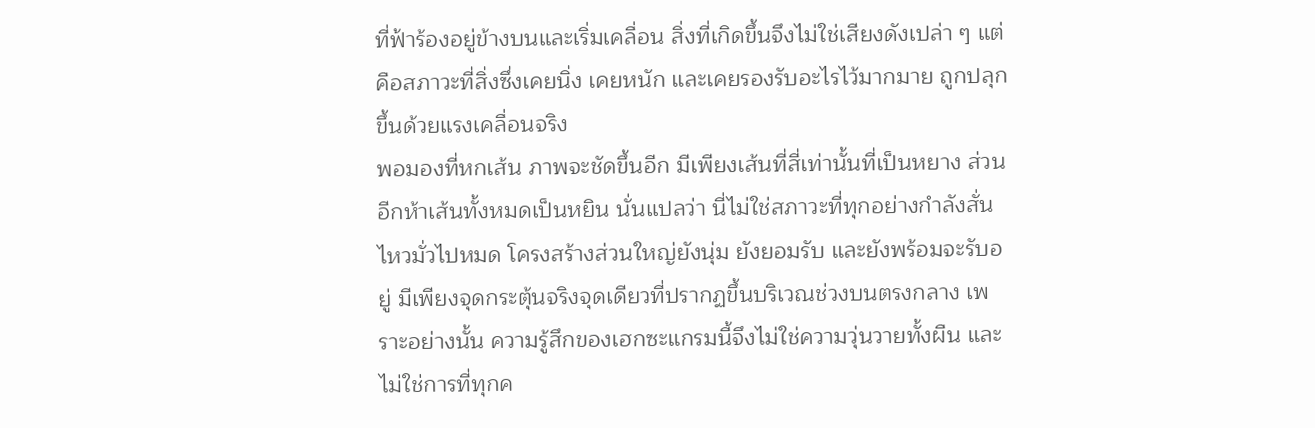ที่ฟ้าร้องอยู่ข้างบนและเริ่มเคลื่อน สิ่งที่เกิดขึ้นจึงไม่ใช่เสียงดังเปล่า ๆ แต่คือสภาวะที่สิ่งซึ่งเคยนิ่ง เคยหนัก และเคยรองรับอะไรไว้มากมาย ถูกปลุกขึ้นด้วยแรงเคลื่อนจริง
พอมองที่หกเส้น ภาพจะชัดขึ้นอีก มีเพียงเส้นที่สี่เท่านั้นที่เป็นหยาง ส่วนอีกห้าเส้นทั้งหมดเป็นหยิน นั่นแปลว่า นี่ไม่ใช่สภาวะที่ทุกอย่างกำลังสั่นไหวมั่วไปหมด โครงสร้างส่วนใหญ่ยังนุ่ม ยังยอมรับ และยังพร้อมจะรับอยู่ มีเพียงจุดกระตุ้นจริงจุดเดียวที่ปรากฏขึ้นบริเวณช่วงบนตรงกลาง เพราะอย่างนั้น ความรู้สึกของเฮกซะแกรมนี้จึงไม่ใช่ความวุ่นวายทั้งผืน และไม่ใช่การที่ทุกค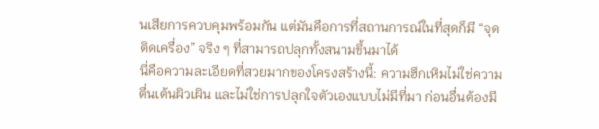นเสียการควบคุมพร้อมกัน แต่มันคือการที่สถานการณ์ในที่สุดก็มี “จุดติดเครื่อง” จริง ๆ ที่สามารถปลุกทั้งสนามขึ้นมาได้
นี่คือความละเอียดที่สวยมากของโครงสร้างนี้: ความฮึกเหิมไม่ใช่ความตื่นเต้นผิวเผิน และไม่ใช่การปลุกใจตัวเองแบบไม่มีที่มา ก่อนอื่นต้องมี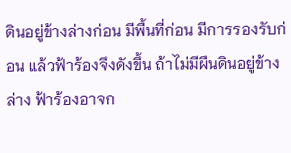ดินอยู่ข้างล่างก่อน มีพื้นที่ก่อน มีการรองรับก่อน แล้วฟ้าร้องจึงดังขึ้น ถ้าไม่มีผืนดินอยู่ข้างล่าง ฟ้าร้องอาจก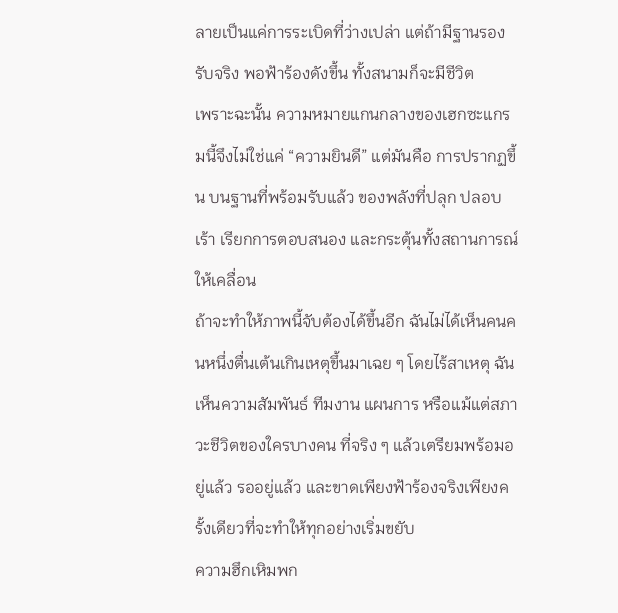ลายเป็นแค่การระเบิดที่ว่างเปล่า แต่ถ้ามีฐานรองรับจริง พอฟ้าร้องดังขึ้น ทั้งสนามก็จะมีชีวิต
เพราะฉะนั้น ความหมายแกนกลางของเฮกซะแกรมนี้จึงไม่ใช่แค่ “ความยินดี” แต่มันคือ การปรากฏขึ้น บนฐานที่พร้อมรับแล้ว ของพลังที่ปลุก ปลอบเร้า เรียกการตอบสนอง และกระตุ้นทั้งสถานการณ์ให้เคลื่อน
ถ้าจะทำให้ภาพนี้จับต้องได้ขึ้นอีก ฉันไม่ได้เห็นคนคนหนึ่งตื่นเต้นเกินเหตุขึ้นมาเฉย ๆ โดยไร้สาเหตุ ฉันเห็นความสัมพันธ์ ทีมงาน แผนการ หรือแม้แต่สภาวะชีวิตของใครบางคน ที่จริง ๆ แล้วเตรียมพร้อมอยู่แล้ว รออยู่แล้ว และขาดเพียงฟ้าร้องจริงเพียงครั้งเดียวที่จะทำให้ทุกอย่างเริ่มขยับ
ความฮึกเหิมพก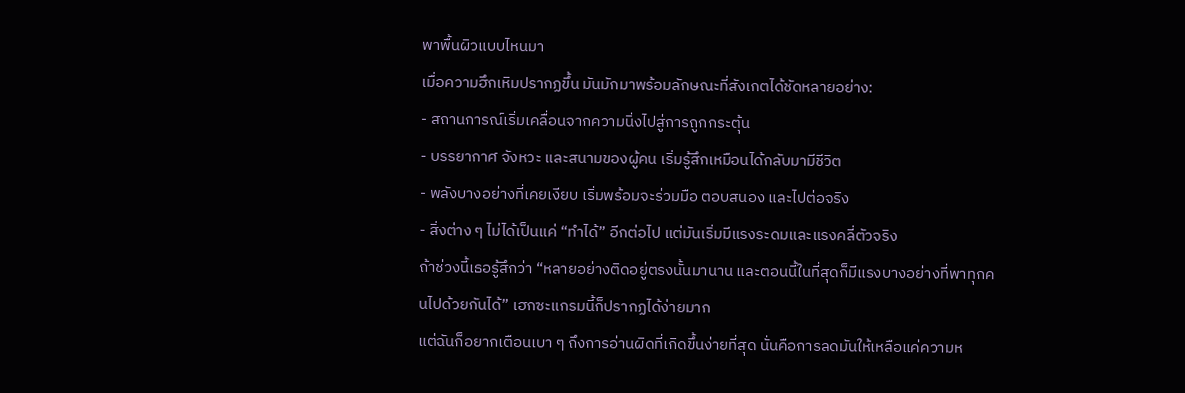พาพื้นผิวแบบไหนมา
เมื่อความฮึกเหิมปรากฏขึ้น มันมักมาพร้อมลักษณะที่สังเกตได้ชัดหลายอย่าง:
- สถานการณ์เริ่มเคลื่อนจากความนิ่งไปสู่การถูกกระตุ้น
- บรรยากาศ จังหวะ และสนามของผู้คน เริ่มรู้สึกเหมือนได้กลับมามีชีวิต
- พลังบางอย่างที่เคยเงียบ เริ่มพร้อมจะร่วมมือ ตอบสนอง และไปต่อจริง
- สิ่งต่าง ๆ ไม่ได้เป็นแค่ “ทำได้” อีกต่อไป แต่มันเริ่มมีแรงระดมและแรงคลี่ตัวจริง
ถ้าช่วงนี้เธอรู้สึกว่า “หลายอย่างติดอยู่ตรงนั้นมานาน และตอนนี้ในที่สุดก็มีแรงบางอย่างที่พาทุกคนไปด้วยกันได้” เฮกซะแกรมนี้ก็ปรากฏได้ง่ายมาก
แต่ฉันก็อยากเตือนเบา ๆ ถึงการอ่านผิดที่เกิดขึ้นง่ายที่สุด นั่นคือการลดมันให้เหลือแค่ความห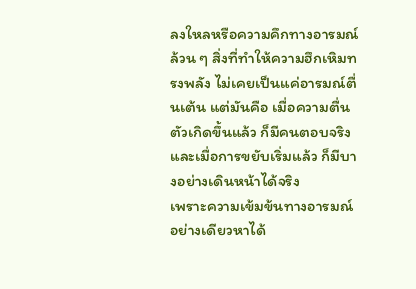ลงใหลหรือความคึกทางอารมณ์ล้วน ๆ สิ่งที่ทำให้ความฮึกเหิมทรงพลัง ไม่เคยเป็นแค่อารมณ์ตื่นเต้น แต่มันคือ เมื่อความตื่นตัวเกิดขึ้นแล้ว ก็มีคนตอบจริง และเมื่อการขยับเริ่มแล้ว ก็มีบางอย่างเดินหน้าได้จริง
เพราะความเข้มข้นทางอารมณ์อย่างเดียวหาได้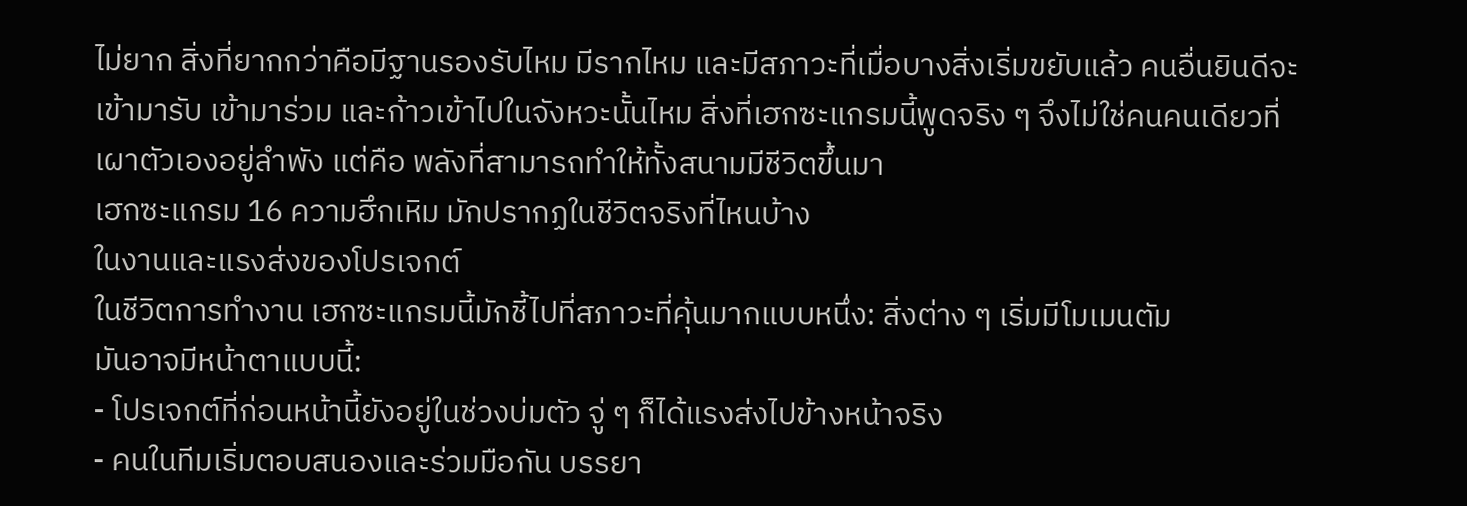ไม่ยาก สิ่งที่ยากกว่าคือมีฐานรองรับไหม มีรากไหม และมีสภาวะที่เมื่อบางสิ่งเริ่มขยับแล้ว คนอื่นยินดีจะเข้ามารับ เข้ามาร่วม และก้าวเข้าไปในจังหวะนั้นไหม สิ่งที่เฮกซะแกรมนี้พูดจริง ๆ จึงไม่ใช่คนคนเดียวที่เผาตัวเองอยู่ลำพัง แต่คือ พลังที่สามารถทำให้ทั้งสนามมีชีวิตขึ้นมา
เฮกซะแกรม 16 ความฮึกเหิม มักปรากฏในชีวิตจริงที่ไหนบ้าง
ในงานและแรงส่งของโปรเจกต์
ในชีวิตการทำงาน เฮกซะแกรมนี้มักชี้ไปที่สภาวะที่คุ้นมากแบบหนึ่ง: สิ่งต่าง ๆ เริ่มมีโมเมนตัม
มันอาจมีหน้าตาแบบนี้:
- โปรเจกต์ที่ก่อนหน้านี้ยังอยู่ในช่วงบ่มตัว จู่ ๆ ก็ได้แรงส่งไปข้างหน้าจริง
- คนในทีมเริ่มตอบสนองและร่วมมือกัน บรรยา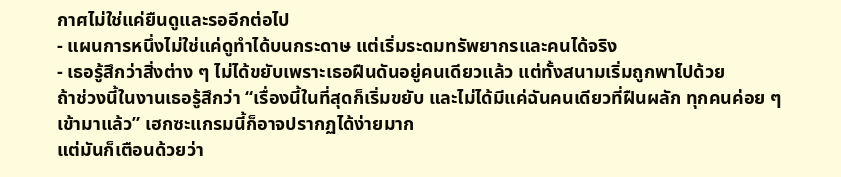กาศไม่ใช่แค่ยืนดูและรออีกต่อไป
- แผนการหนึ่งไม่ใช่แค่ดูทำได้บนกระดาษ แต่เริ่มระดมทรัพยากรและคนได้จริง
- เธอรู้สึกว่าสิ่งต่าง ๆ ไม่ได้ขยับเพราะเธอฝืนดันอยู่คนเดียวแล้ว แต่ทั้งสนามเริ่มถูกพาไปด้วย
ถ้าช่วงนี้ในงานเธอรู้สึกว่า “เรื่องนี้ในที่สุดก็เริ่มขยับ และไม่ได้มีแค่ฉันคนเดียวที่ฝืนผลัก ทุกคนค่อย ๆ เข้ามาแล้ว” เฮกซะแกรมนี้ก็อาจปรากฏได้ง่ายมาก
แต่มันก็เตือนด้วยว่า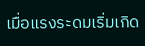เมื่อแรงระดมเริ่มเกิด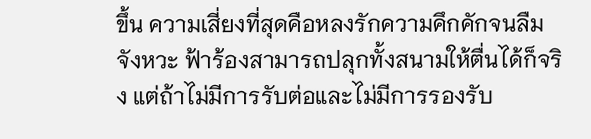ขึ้น ความเสี่ยงที่สุดคือหลงรักความคึกคักจนลืมจังหวะ ฟ้าร้องสามารถปลุกทั้งสนามให้ตื่นได้ก็จริง แต่ถ้าไม่มีการรับต่อและไม่มีการรองรับ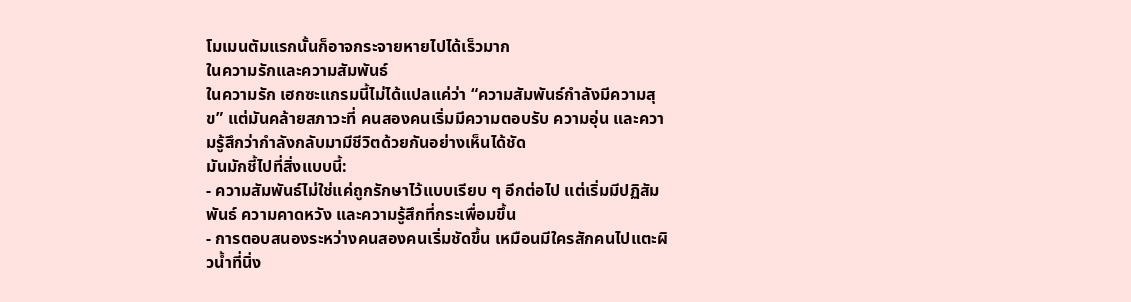โมเมนตัมแรกนั้นก็อาจกระจายหายไปได้เร็วมาก
ในความรักและความสัมพันธ์
ในความรัก เฮกซะแกรมนี้ไม่ได้แปลแค่ว่า “ความสัมพันธ์กำลังมีความสุข” แต่มันคล้ายสภาวะที่ คนสองคนเริ่มมีความตอบรับ ความอุ่น และความรู้สึกว่ากำลังกลับมามีชีวิตด้วยกันอย่างเห็นได้ชัด
มันมักชี้ไปที่สิ่งแบบนี้:
- ความสัมพันธ์ไม่ใช่แค่ถูกรักษาไว้แบบเรียบ ๆ อีกต่อไป แต่เริ่มมีปฏิสัมพันธ์ ความคาดหวัง และความรู้สึกที่กระเพื่อมขึ้น
- การตอบสนองระหว่างคนสองคนเริ่มชัดขึ้น เหมือนมีใครสักคนไปแตะผิวน้ำที่นิ่ง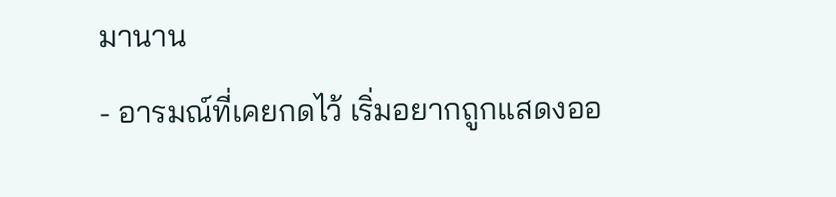มานาน
- อารมณ์ที่เคยกดไว้ เริ่มอยากถูกแสดงออ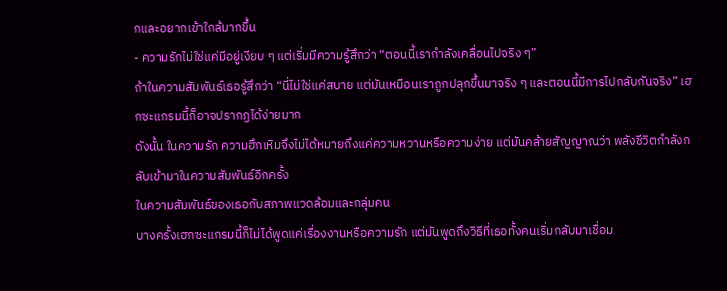กและอยากเข้าใกล้มากขึ้น
- ความรักไม่ใช่แค่มีอยู่เงียบ ๆ แต่เริ่มมีความรู้สึกว่า “ตอนนี้เรากำลังเคลื่อนไปจริง ๆ”
ถ้าในความสัมพันธ์เธอรู้สึกว่า “นี่ไม่ใช่แค่สบาย แต่มันเหมือนเราถูกปลุกขึ้นมาจริง ๆ และตอนนี้มีการไปกลับกันจริง” เฮกซะแกรมนี้ก็อาจปรากฏได้ง่ายมาก
ดังนั้น ในความรัก ความฮึกเหิมจึงไม่ได้หมายถึงแค่ความหวานหรือความง่าย แต่มันคล้ายสัญญาณว่า พลังชีวิตกำลังกลับเข้ามาในความสัมพันธ์อีกครั้ง
ในความสัมพันธ์ของเธอกับสภาพแวดล้อมและกลุ่มคน
บางครั้งเฮกซะแกรมนี้ก็ไม่ได้พูดแค่เรื่องงานหรือความรัก แต่มันพูดถึงวิธีที่เธอทั้งคนเริ่มกลับมาเชื่อม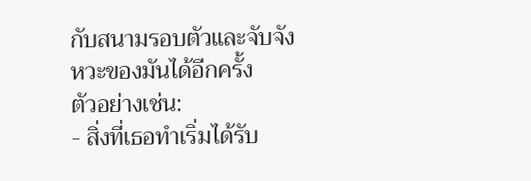กับสนามรอบตัวและจับจังหวะของมันได้อีกครั้ง
ตัวอย่างเช่น:
- สิ่งที่เธอทำเริ่มได้รับ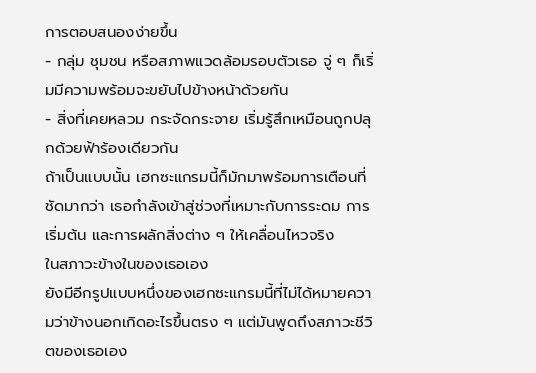การตอบสนองง่ายขึ้น
- กลุ่ม ชุมชน หรือสภาพแวดล้อมรอบตัวเธอ จู่ ๆ ก็เริ่มมีความพร้อมจะขยับไปข้างหน้าด้วยกัน
- สิ่งที่เคยหลวม กระจัดกระจาย เริ่มรู้สึกเหมือนถูกปลุกด้วยฟ้าร้องเดียวกัน
ถ้าเป็นแบบนั้น เฮกซะแกรมนี้ก็มักมาพร้อมการเตือนที่ชัดมากว่า เธอกำลังเข้าสู่ช่วงที่เหมาะกับการระดม การเริ่มต้น และการผลักสิ่งต่าง ๆ ให้เคลื่อนไหวจริง
ในสภาวะข้างในของเธอเอง
ยังมีอีกรูปแบบหนึ่งของเฮกซะแกรมนี้ที่ไม่ได้หมายความว่าข้างนอกเกิดอะไรขึ้นตรง ๆ แต่มันพูดถึงสภาวะชีวิตของเธอเอง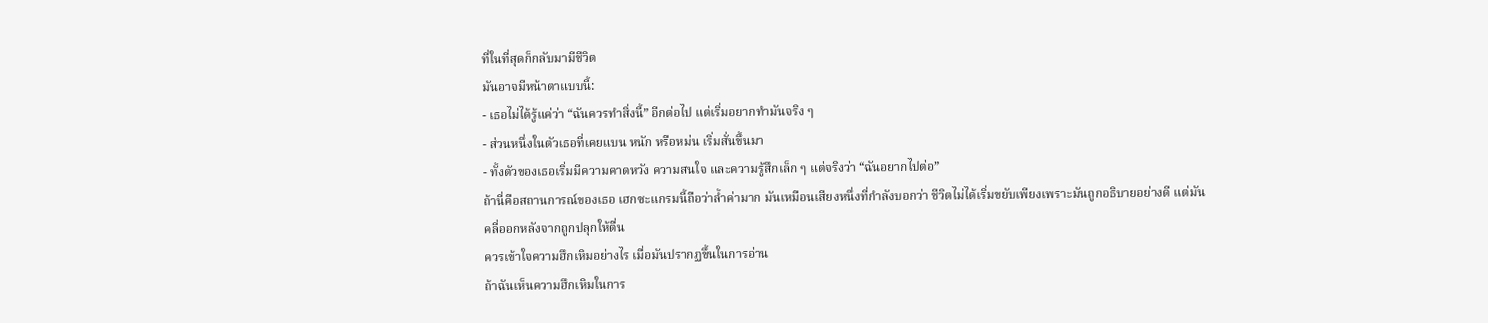ที่ในที่สุดก็กลับมามีชีวิต
มันอาจมีหน้าตาแบบนี้:
- เธอไม่ได้รู้แค่ว่า “ฉันควรทำสิ่งนี้” อีกต่อไป แต่เริ่มอยากทำมันจริง ๆ
- ส่วนหนึ่งในตัวเธอที่เคยแบน หนัก หรือหม่น เริ่มสั่นขึ้นมา
- ทั้งตัวของเธอเริ่มมีความคาดหวัง ความสนใจ และความรู้สึกเล็ก ๆ แต่จริงว่า “ฉันอยากไปต่อ”
ถ้านี่คือสถานการณ์ของเธอ เฮกซะแกรมนี้ถือว่าล้ำค่ามาก มันเหมือนเสียงหนึ่งที่กำลังบอกว่า ชีวิตไม่ได้เริ่มขยับเพียงเพราะมันถูกอธิบายอย่างดี แต่มันคลี่ออกหลังจากถูกปลุกให้ตื่น
ควรเข้าใจความฮึกเหิมอย่างไร เมื่อมันปรากฏขึ้นในการอ่าน
ถ้าฉันเห็นความฮึกเหิมในการ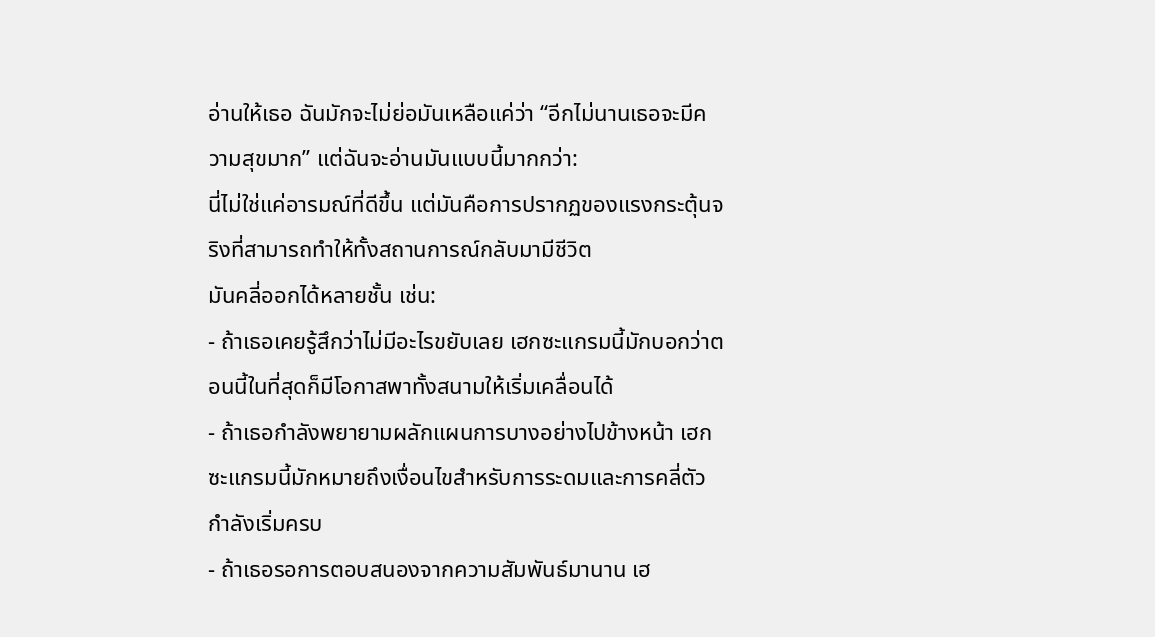อ่านให้เธอ ฉันมักจะไม่ย่อมันเหลือแค่ว่า “อีกไม่นานเธอจะมีความสุขมาก” แต่ฉันจะอ่านมันแบบนี้มากกว่า:
นี่ไม่ใช่แค่อารมณ์ที่ดีขึ้น แต่มันคือการปรากฏของแรงกระตุ้นจริงที่สามารถทำให้ทั้งสถานการณ์กลับมามีชีวิต
มันคลี่ออกได้หลายชั้น เช่น:
- ถ้าเธอเคยรู้สึกว่าไม่มีอะไรขยับเลย เฮกซะแกรมนี้มักบอกว่าตอนนี้ในที่สุดก็มีโอกาสพาทั้งสนามให้เริ่มเคลื่อนได้
- ถ้าเธอกำลังพยายามผลักแผนการบางอย่างไปข้างหน้า เฮกซะแกรมนี้มักหมายถึงเงื่อนไขสำหรับการระดมและการคลี่ตัวกำลังเริ่มครบ
- ถ้าเธอรอการตอบสนองจากความสัมพันธ์มานาน เฮ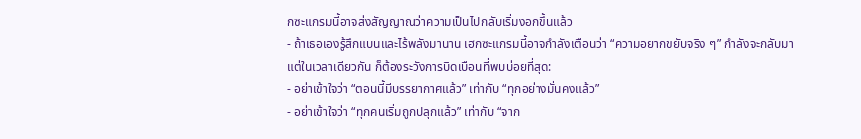กซะแกรมนี้อาจส่งสัญญาณว่าความเป็นไปกลับเริ่มงอกขึ้นแล้ว
- ถ้าเธอเองรู้สึกแบนและไร้พลังมานาน เฮกซะแกรมนี้อาจกำลังเตือนว่า “ความอยากขยับจริง ๆ” กำลังจะกลับมา
แต่ในเวลาเดียวกัน ก็ต้องระวังการบิดเบือนที่พบบ่อยที่สุด:
- อย่าเข้าใจว่า “ตอนนี้มีบรรยากาศแล้ว” เท่ากับ “ทุกอย่างมั่นคงแล้ว”
- อย่าเข้าใจว่า “ทุกคนเริ่มถูกปลุกแล้ว” เท่ากับ “จาก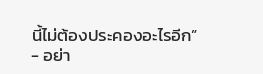นี้ไม่ต้องประคองอะไรอีก”
- อย่า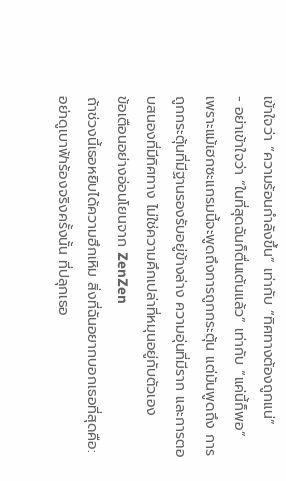เข้าใจว่า “ความร้อนกำลังขึ้น” เท่ากับ “ทิศทางต้องถูกแน่”
- อย่าเข้าใจว่า “ในที่สุดฉันก็ตื่นเต้นแล้ว” เท่ากับ “แค่นี้ก็พอ”
เพราะแม้เฮกซะแกรมนี้จะพูดถึงการถูกกระตุ้น แต่มันพูดถึง การถูกกระตุ้นที่มีฐานรองรับอยู่ข้างล่าง ความอุ่นที่มีราก และการตอบสนองที่มีทิศทาง ไม่ใช่ความคึกเปล่าที่หมุนอยู่กับตัวเอง
ข้อเตือนอย่างอ่อนโยนจาก ZenZen
ถ้าช่วงนี้เธอหยิบได้ความฮึกเหิม สิ่งที่ฉันอยากบอกเธอที่สุดคือ:
อย่าดูเบาฟ้าร้องจริงครั้งนั้น ที่ปลุกเธอ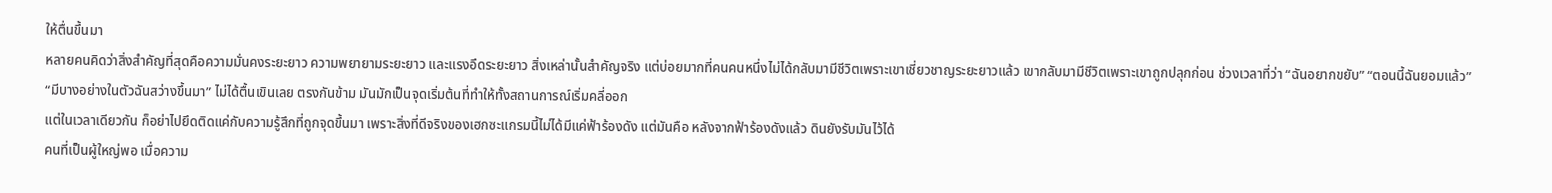ให้ตื่นขึ้นมา
หลายคนคิดว่าสิ่งสำคัญที่สุดคือความมั่นคงระยะยาว ความพยายามระยะยาว และแรงอึดระยะยาว สิ่งเหล่านั้นสำคัญจริง แต่บ่อยมากที่คนคนหนึ่งไม่ได้กลับมามีชีวิตเพราะเขาเชี่ยวชาญระยะยาวแล้ว เขากลับมามีชีวิตเพราะเขาถูกปลุกก่อน ช่วงเวลาที่ว่า “ฉันอยากขยับ” “ตอนนี้ฉันยอมแล้ว” “มีบางอย่างในตัวฉันสว่างขึ้นมา” ไม่ได้ตื้นเขินเลย ตรงกันข้าม มันมักเป็นจุดเริ่มต้นที่ทำให้ทั้งสถานการณ์เริ่มคลี่ออก
แต่ในเวลาเดียวกัน ก็อย่าไปยึดติดแค่กับความรู้สึกที่ถูกจุดขึ้นมา เพราะสิ่งที่ดีจริงของเฮกซะแกรมนี้ไม่ได้มีแค่ฟ้าร้องดัง แต่มันคือ หลังจากฟ้าร้องดังแล้ว ดินยังรับมันไว้ได้
คนที่เป็นผู้ใหญ่พอ เมื่อความ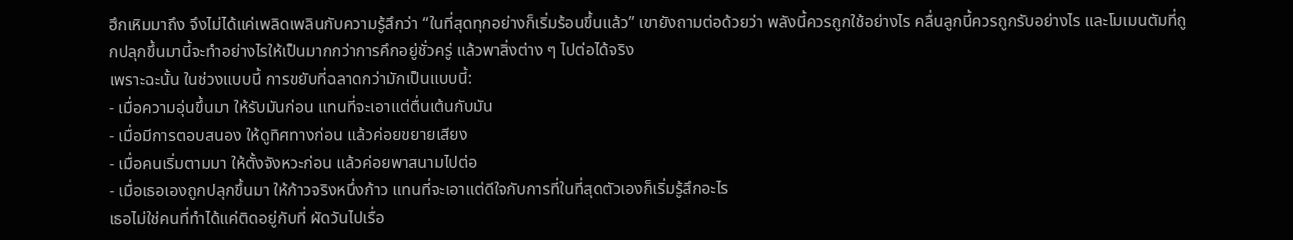ฮึกเหิมมาถึง จึงไม่ได้แค่เพลิดเพลินกับความรู้สึกว่า “ในที่สุดทุกอย่างก็เริ่มร้อนขึ้นแล้ว” เขายังถามต่อด้วยว่า พลังนี้ควรถูกใช้อย่างไร คลื่นลูกนี้ควรถูกรับอย่างไร และโมเมนตัมที่ถูกปลุกขึ้นมานี้จะทำอย่างไรให้เป็นมากกว่าการคึกอยู่ชั่วครู่ แล้วพาสิ่งต่าง ๆ ไปต่อได้จริง
เพราะฉะนั้น ในช่วงแบบนี้ การขยับที่ฉลาดกว่ามักเป็นแบบนี้:
- เมื่อความอุ่นขึ้นมา ให้รับมันก่อน แทนที่จะเอาแต่ตื่นเต้นกับมัน
- เมื่อมีการตอบสนอง ให้ดูทิศทางก่อน แล้วค่อยขยายเสียง
- เมื่อคนเริ่มตามมา ให้ตั้งจังหวะก่อน แล้วค่อยพาสนามไปต่อ
- เมื่อเธอเองถูกปลุกขึ้นมา ให้ก้าวจริงหนึ่งก้าว แทนที่จะเอาแต่ดีใจกับการที่ในที่สุดตัวเองก็เริ่มรู้สึกอะไร
เธอไม่ใช่คนที่ทำได้แค่ติดอยู่กับที่ ผัดวันไปเรื่อ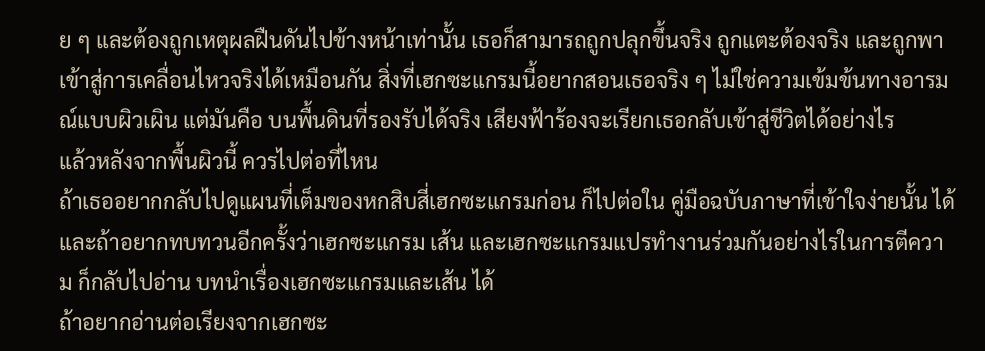ย ๆ และต้องถูกเหตุผลฝืนดันไปข้างหน้าเท่านั้น เธอก็สามารถถูกปลุกขึ้นจริง ถูกแตะต้องจริง และถูกพาเข้าสู่การเคลื่อนไหวจริงได้เหมือนกัน สิ่งที่เฮกซะแกรมนี้อยากสอนเธอจริง ๆ ไม่ใช่ความเข้มข้นทางอารมณ์แบบผิวเผิน แต่มันคือ บนพื้นดินที่รองรับได้จริง เสียงฟ้าร้องจะเรียกเธอกลับเข้าสู่ชีวิตได้อย่างไร
แล้วหลังจากพื้นผิวนี้ ควรไปต่อที่ไหน
ถ้าเธออยากกลับไปดูแผนที่เต็มของหกสิบสี่เฮกซะแกรมก่อน ก็ไปต่อใน คู่มือฉบับภาษาที่เข้าใจง่ายนั้น ได้ และถ้าอยากทบทวนอีกครั้งว่าเฮกซะแกรม เส้น และเฮกซะแกรมแปรทำงานร่วมกันอย่างไรในการตีความ ก็กลับไปอ่าน บทนำเรื่องเฮกซะแกรมและเส้น ได้
ถ้าอยากอ่านต่อเรียงจากเฮกซะ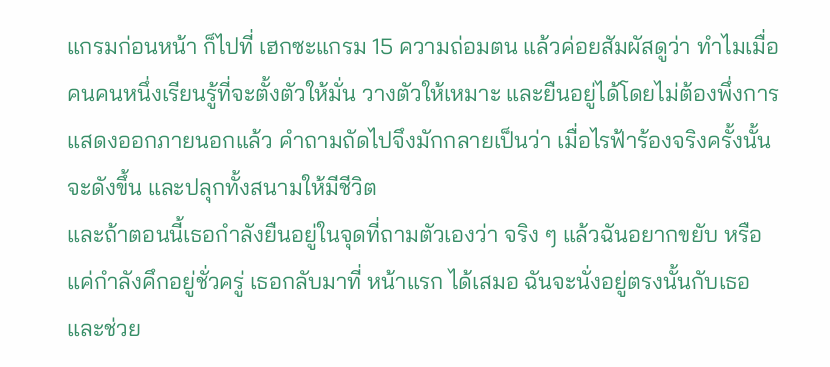แกรมก่อนหน้า ก็ไปที่ เฮกซะแกรม 15 ความถ่อมตน แล้วค่อยสัมผัสดูว่า ทำไมเมื่อคนคนหนึ่งเรียนรู้ที่จะตั้งตัวให้มั่น วางตัวให้เหมาะ และยืนอยู่ได้โดยไม่ต้องพึ่งการแสดงออกภายนอกแล้ว คำถามถัดไปจึงมักกลายเป็นว่า เมื่อไรฟ้าร้องจริงครั้งนั้นจะดังขึ้น และปลุกทั้งสนามให้มีชีวิต
และถ้าตอนนี้เธอกำลังยืนอยู่ในจุดที่ถามตัวเองว่า จริง ๆ แล้วฉันอยากขยับ หรือแค่กำลังคึกอยู่ชั่วครู่ เธอกลับมาที่ หน้าแรก ได้เสมอ ฉันจะนั่งอยู่ตรงนั้นกับเธอ และช่วย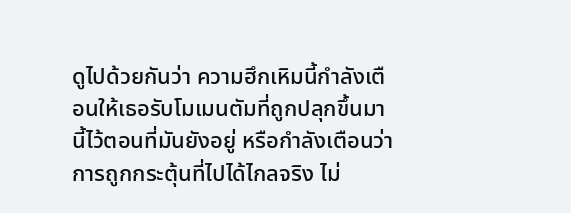ดูไปด้วยกันว่า ความฮึกเหิมนี้กำลังเตือนให้เธอรับโมเมนตัมที่ถูกปลุกขึ้นมานี้ไว้ตอนที่มันยังอยู่ หรือกำลังเตือนว่า การถูกกระตุ้นที่ไปได้ไกลจริง ไม่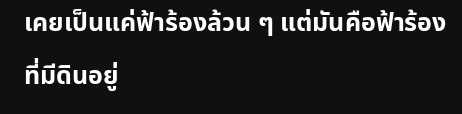เคยเป็นแค่ฟ้าร้องล้วน ๆ แต่มันคือฟ้าร้องที่มีดินอยู่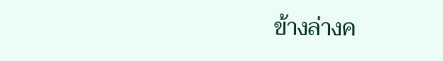ข้างล่างค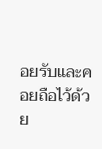อยรับและคอยถือไว้ด้วย